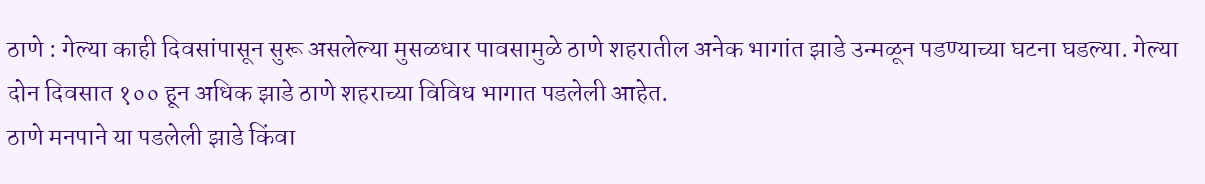ठाणे : गेल्या काही दिवसांपासून सुरू असलेल्या मुसळधार पावसामुळे ठाणे शहरातील अनेक भागांत झाडे उन्मळून पडण्याच्या घटना घडल्या. गेल्या दोन दिवसात १०० हून अधिक झाडे ठाणे शहराच्या विविध भागात पडलेली आहेत.
ठाणे मनपाने या पडलेली झाडे किंवा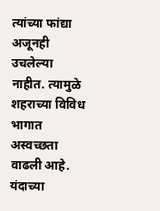त्यांच्या फांद्या अजूनही उचलेल्या नाहीत. त्यामुळे शहराच्या विविध भागात अस्वच्छता वाढली आहे. यंदाच्या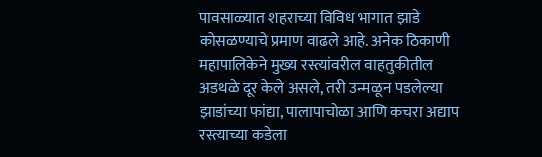पावसाळ्यात शहराच्या विविध भागात झाडे कोसळण्याचे प्रमाण वाढले आहे. अनेक ठिकाणी महापालिकेने मुख्य रस्त्यांवरील वाहतुकीतील अडथळे दूर केले असले, तरी उन्मळून पडलेल्या झाडांच्या फांद्या, पालापाचोळा आणि कचरा अद्याप रस्त्याच्या कडेला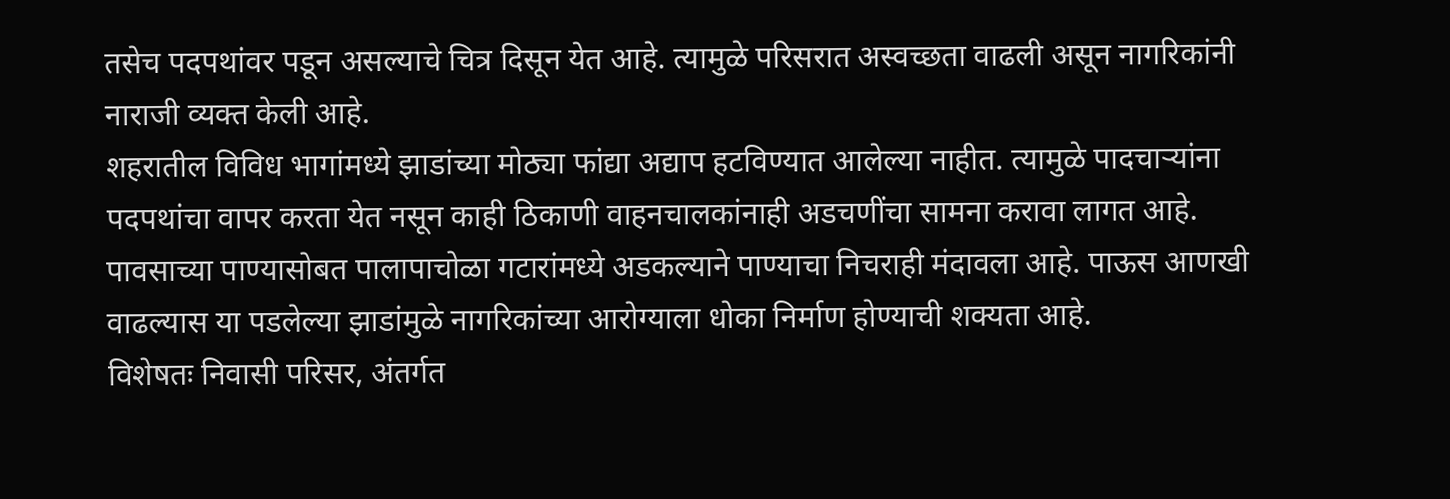तसेच पदपथांवर पडून असल्याचे चित्र दिसून येत आहे. त्यामुळे परिसरात अस्वच्छता वाढली असून नागरिकांनी नाराजी व्यक्त केली आहे.
शहरातील विविध भागांमध्ये झाडांच्या मोठ्या फांद्या अद्याप हटविण्यात आलेल्या नाहीत. त्यामुळे पादचाऱ्यांना पदपथांचा वापर करता येत नसून काही ठिकाणी वाहनचालकांनाही अडचणींचा सामना करावा लागत आहे. पावसाच्या पाण्यासोबत पालापाचोळा गटारांमध्ये अडकल्याने पाण्याचा निचराही मंदावला आहे. पाऊस आणखी वाढल्यास या पडलेल्या झाडांमुळे नागरिकांच्या आरोग्याला धोका निर्माण होण्याची शक्यता आहे.
विशेषतः निवासी परिसर, अंतर्गत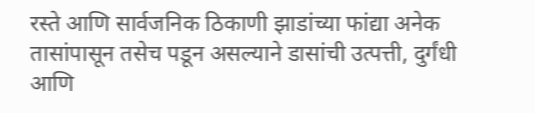रस्ते आणि सार्वजनिक ठिकाणी झाडांच्या फांद्या अनेक तासांपासून तसेच पडून असल्याने डासांची उत्पत्ती, दुर्गंधी आणि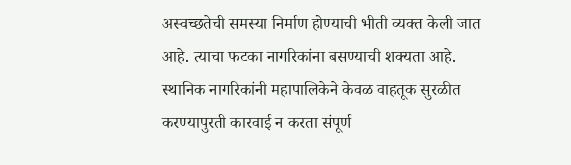अस्वच्छतेची समस्या निर्माण होण्याची भीती व्यक्त केली जात आहे. त्याचा फटका नागरिकांना बसण्याची शक्यता आहे.
स्थानिक नागरिकांनी महापालिकेने केवळ वाहतूक सुरळीत करण्यापुरती कारवाई न करता संपूर्ण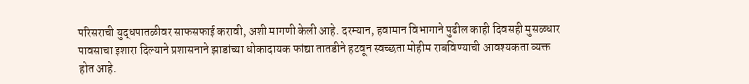परिसराची युद्धपातळीवर साफसफाई करावी, अशी मागणी केली आहे. दरम्यान, हवामान विभागाने पुढील काही दिवसही मुसळधार पावसाचा इशारा दिल्याने प्रशासनाने झाडांच्या धोकादायक फांद्या तातडीने हटवून स्वच्छता मोहीम राबविण्याची आवश्यकता व्यक्त होत आहे.